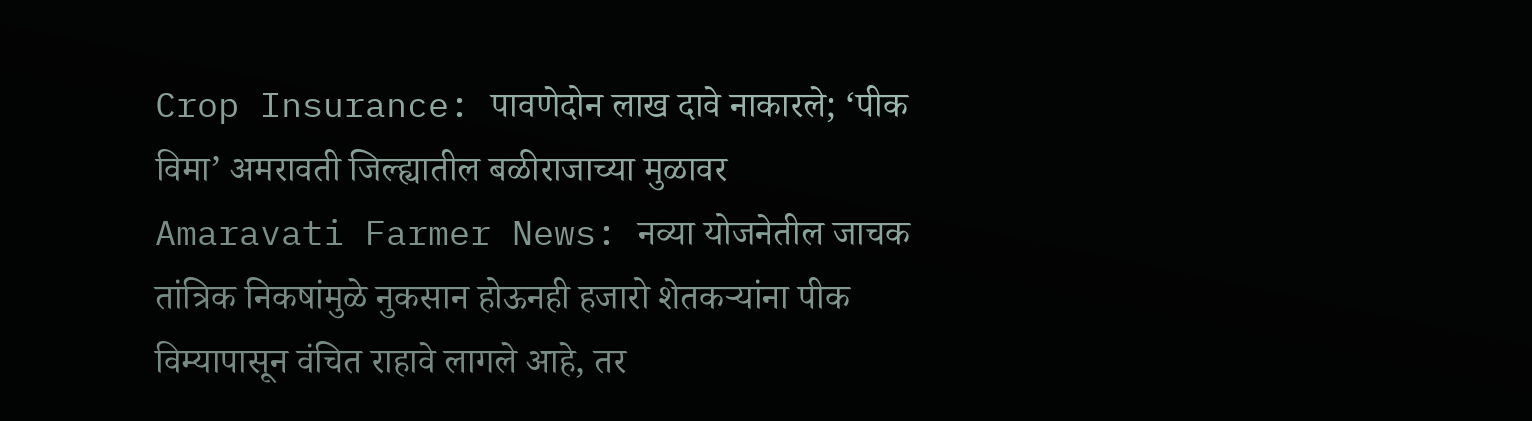Crop Insurance: पावणेदोन लाख दावे नाकारले; ‘पीक विमा’ अमरावती जिल्ह्यातील बळीराजाच्या मुळावर
Amaravati Farmer News: नव्या योजनेतील जाचक तांत्रिक निकषांमुळे नुकसान होऊनही हजारो शेतकऱ्यांना पीक विम्यापासून वंचित राहावे लागले आहे, तर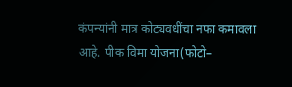कंपन्यांनी मात्र कोट्यवधींचा नफा कमावला आहे. पीक विमा योजना(फोटो–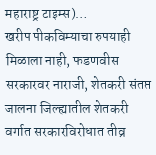महाराष्ट्र टाइम्स)…
खरीप पीकविम्याचा रुपयाही मिळाला नाही, फडणवीस सरकारवर नाराजी, शेतकरी संतप्त
जालना जिल्ह्यातील शेतकरी वर्गात सरकारविरोधात तीव्र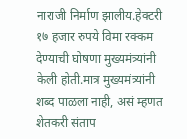नाराजी निर्माण झालीय.हेक्टरी १७ हजार रुपये विमा रक्कम देण्याची घोषणा मुख्यमंत्र्यांनी केली होती.मात्र मुख्यमंत्र्यांनी शब्द पाळला नाही, असं म्हणत शेतकरी संताप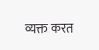व्यक्त करत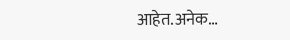आहेत.अनेक…